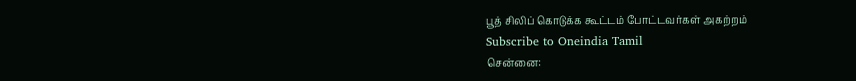பூத் சிலிப் கொடுக்க கூட்டம் போட்டவர்கள் அகற்றம்
Subscribe to Oneindia Tamil
சென்னை: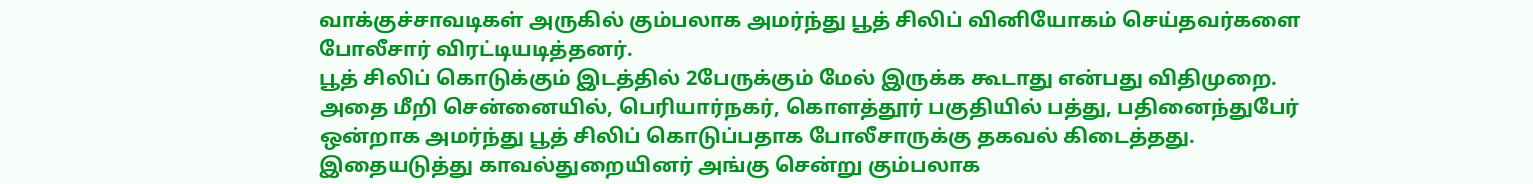வாக்குச்சாவடிகள் அருகில் கும்பலாக அமர்ந்து பூத் சிலிப் வினியோகம் செய்தவர்களை போலீசார் விரட்டியடித்தனர்.
பூத் சிலிப் கொடுக்கும் இடத்தில் 2பேருக்கும் மேல் இருக்க கூடாது என்பது விதிமுறை. அதை மீறி சென்னையில், பெரியார்நகர், கொளத்தூர் பகுதியில் பத்து, பதினைந்துபேர் ஒன்றாக அமர்ந்து பூத் சிலிப் கொடுப்பதாக போலீசாருக்கு தகவல் கிடைத்தது.
இதையடுத்து காவல்துறையினர் அங்கு சென்று கும்பலாக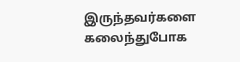இருந்தவர்களை கலைந்துபோக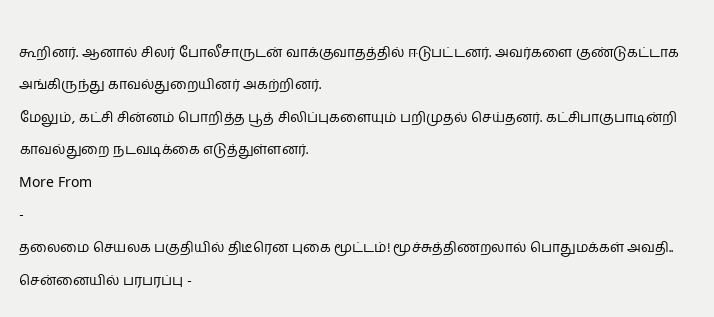கூறினர். ஆனால் சிலர் போலீசாருடன் வாக்குவாதத்தில் ஈடுபட்டனர். அவர்களை குண்டுகட்டாக அங்கிருந்து காவல்துறையினர் அகற்றினர்.
மேலும், கட்சி சின்னம் பொறித்த பூத் சிலிப்புகளையும் பறிமுதல் செய்தனர். கட்சிபாகுபாடின்றி காவல்துறை நடவடிக்கை எடுத்துள்ளனர்.
More From
-
தலைமை செயலக பகுதியில் திடீரென புகை மூட்டம்! மூச்சுத்திணறலால் பொதுமக்கள் அவதி.. சென்னையில் பரபரப்பு -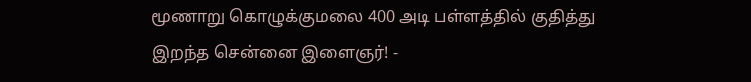மூணாறு கொழுக்குமலை 400 அடி பள்ளத்தில் குதித்து இறந்த சென்னை இளைஞர்! -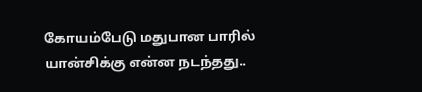கோயம்பேடு மதுபான பாரில் யான்சிக்கு என்ன நடந்தது..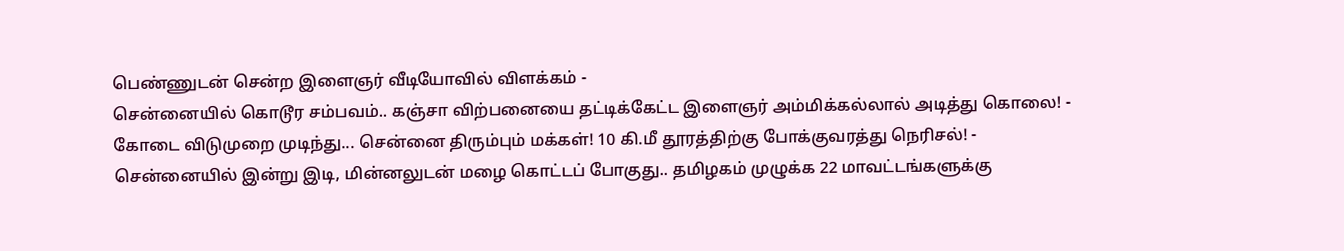பெண்ணுடன் சென்ற இளைஞர் வீடியோவில் விளக்கம் -
சென்னையில் கொடூர சம்பவம்.. கஞ்சா விற்பனையை தட்டிக்கேட்ட இளைஞர் அம்மிக்கல்லால் அடித்து கொலை! -
கோடை விடுமுறை முடிந்து... சென்னை திரும்பும் மக்கள்! 10 கி.மீ தூரத்திற்கு போக்குவரத்து நெரிசல்! -
சென்னையில் இன்று இடி, மின்னலுடன் மழை கொட்டப் போகுது.. தமிழகம் முழுக்க 22 மாவட்டங்களுக்கு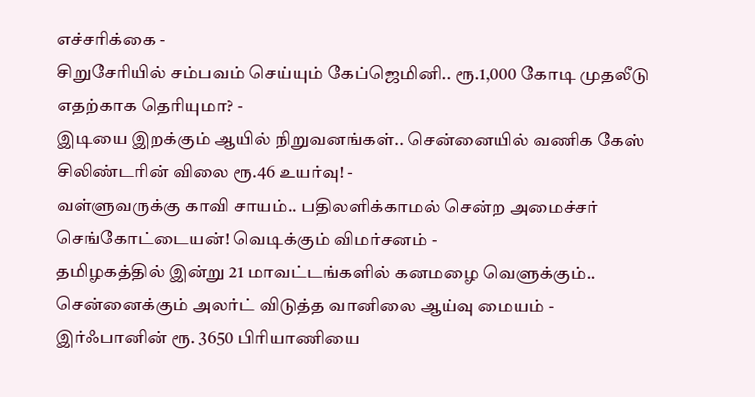எச்சரிக்கை -
சிறுசேரியில் சம்பவம் செய்யும் கேப்ஜெமினி.. ரூ.1,000 கோடி முதலீடு எதற்காக தெரியுமா? -
இடியை இறக்கும் ஆயில் நிறுவனங்கள்.. சென்னையில் வணிக கேஸ் சிலிண்டரின் விலை ரூ.46 உயர்வு! -
வள்ளுவருக்கு காவி சாயம்.. பதிலளிக்காமல் சென்ற அமைச்சர் செங்கோட்டையன்! வெடிக்கும் விமர்சனம் -
தமிழகத்தில் இன்று 21 மாவட்டங்களில் கனமழை வெளுக்கும்.. சென்னைக்கும் அலர்ட் விடுத்த வானிலை ஆய்வு மையம் -
இர்ஃபானின் ரூ. 3650 பிரியாணியை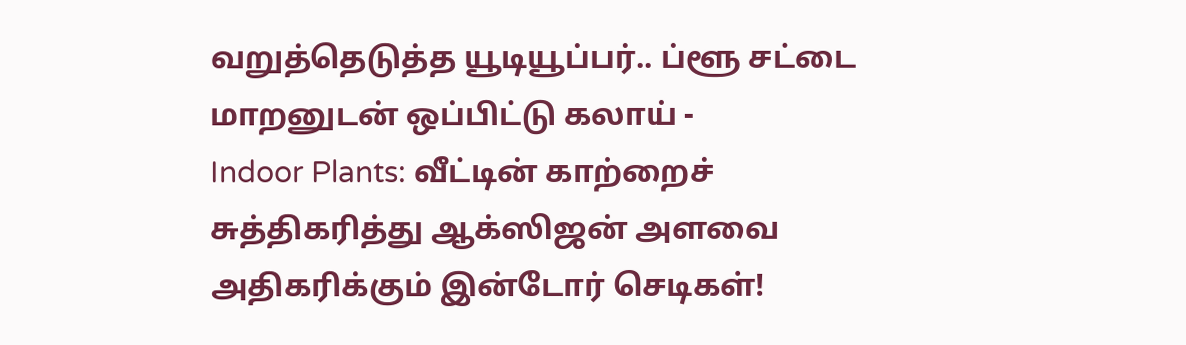வறுத்தெடுத்த யூடியூப்பர்.. ப்ளூ சட்டை மாறனுடன் ஒப்பிட்டு கலாய் -
Indoor Plants: வீட்டின் காற்றைச் சுத்திகரித்து ஆக்ஸிஜன் அளவை அதிகரிக்கும் இன்டோர் செடிகள்!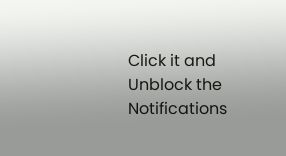Click it and Unblock the Notifications